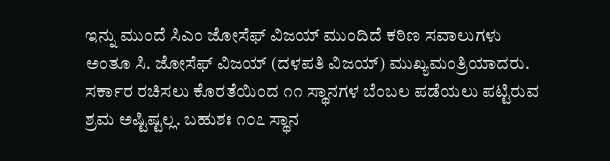ಇನ್ನು ಮುಂದೆ ಸಿಎಂ ಜೋಸೆಫ್ ವಿಜಯ್ ಮುಂದಿದೆ ಕಠಿಣ ಸವಾಲುಗಳು
ಅಂತೂ ಸಿ. ಜೋಸೆಫ್ ವಿಜಯ್ (ದಳಪತಿ ವಿಜಯ್) ಮುಖ್ಯಮಂತ್ರಿಯಾದರು. ಸರ್ಕಾರ ರಚಿಸಲು ಕೊರತೆಯಿಂದ ೧೧ ಸ್ಥಾನಗಳ ಬೆಂಬಲ ಪಡೆಯಲು ಪಟ್ಟಿರುವ ಶ್ರಮ ಅಷ್ಟಿಷ್ಟಲ್ಲ. ಬಹುಶಃ ೧೦೭ ಸ್ಥಾನ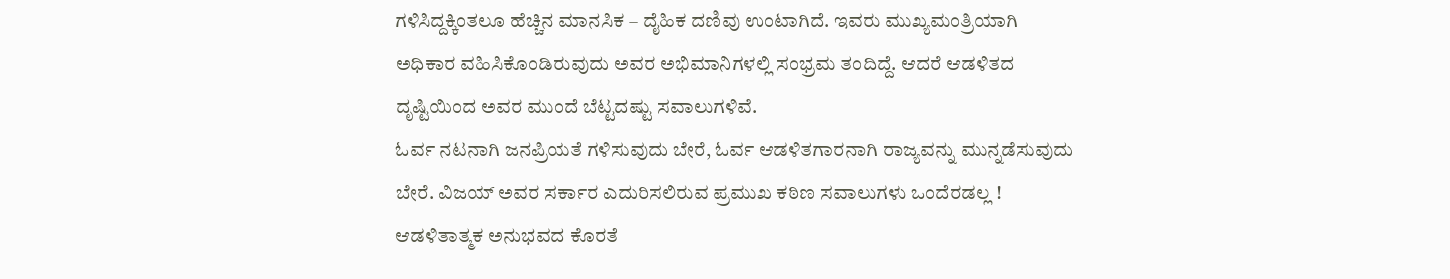ಗಳಿಸಿದ್ದಕ್ಕಿಂತಲೂ ಹೆಚ್ಚಿನ ಮಾನಸಿಕ – ದೈಹಿಕ ದಣಿವು ಉಂಟಾಗಿದೆ. ಇವರು ಮುಖ್ಯಮಂತ್ರಿಯಾಗಿ ಅಧಿಕಾರ ವಹಿಸಿಕೊಂಡಿರುವುದು ಅವರ ಅಭಿಮಾನಿಗಳಲ್ಲಿ ಸಂಭ್ರಮ ತಂದಿದ್ದೆ. ಆದರೆ ಆಡಳಿತದ ದೃಷ್ಟಿಯಿಂದ ಅವರ ಮುಂದೆ ಬೆಟ್ಟದಷ್ಟು ಸವಾಲುಗಳಿವೆ.
ಓರ್ವ ನಟನಾಗಿ ಜನಪ್ರಿಯತೆ ಗಳಿಸುವುದು ಬೇರೆ, ಓರ್ವ ಆಡಳಿತಗಾರನಾಗಿ ರಾಜ್ಯವನ್ನು ಮುನ್ನಡೆಸುವುದು ಬೇರೆ. ವಿಜಯ್ ಅವರ ಸರ್ಕಾರ ಎದುರಿಸಲಿರುವ ಪ್ರಮುಖ ಕಠಿಣ ಸವಾಲುಗಳು ಒಂದೆರಡಲ್ಲ !
ಆಡಳಿತಾತ್ಮಕ ಅನುಭವದ ಕೊರತೆ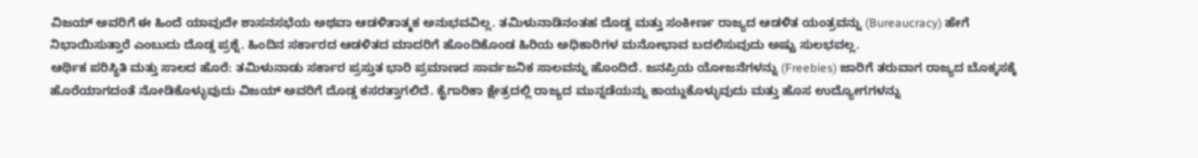ವಿಜಯ್ ಅವರಿಗೆ ಈ ಹಿಂದೆ ಯಾವುದೇ ಶಾಸನಸಭೆಯ ಅಥವಾ ಆಡಳಿತಾತ್ಮಕ ಅನುಭವವಿಲ್ಲ. ತಮಿಳುನಾಡಿನಂತಹ ದೊಡ್ಡ ಮತ್ತು ಸಂಕೀರ್ಣ ರಾಜ್ಯದ ಆಡಳಿತ ಯಂತ್ರವನ್ನು (Bureaucracy) ಹೇಗೆ ನಿಭಾಯಿಸುತ್ತಾರೆ ಎಂಬುದು ದೊಡ್ಡ ಪ್ರಶ್ನೆ. ಹಿಂದಿನ ಸರ್ಕಾರದ ಆಡಳಿತದ ಮಾದರಿಗೆ ಹೊಂದಿಕೊಂಡ ಹಿರಿಯ ಅಧಿಕಾರಿಗಳ ಮನೋಭಾವ ಬದಲಿಸುವುದು ಅಷ್ಟು ಸುಲಭವಲ್ಲ.
ಆರ್ಥಿಕ ಪರಿಸ್ಥಿತಿ ಮತ್ತು ಸಾಲದ ಹೊರೆ: ತಮಿಳುನಾಡು ಸರ್ಕಾರ ಪ್ರಸ್ತುತ ಭಾರಿ ಪ್ರಮಾಣದ ಸಾರ್ವಜನಿಕ ಸಾಲವನ್ನು ಹೊಂದಿದೆ. ಜನಪ್ರಿಯ ಯೋಜನೆಗಳನ್ನು (Freebies) ಜಾರಿಗೆ ತರುವಾಗ ರಾಜ್ಯದ ಬೊಕ್ಕಸಕ್ಕೆ ಹೊರೆಯಾಗದಂತೆ ನೋಡಿಕೊಳ್ಳುವುದು ವಿಜಯ್ ಅವರಿಗೆ ದೊಡ್ಡ ಕಸರತ್ತಾಗಲಿದೆ. ಕೈಗಾರಿಕಾ ಕ್ಷೇತ್ರದಲ್ಲಿ ರಾಜ್ಯದ ಮುನ್ನಡೆಯನ್ನು ಕಾಯ್ದುಕೊಳ್ಳುವುದು ಮತ್ತು ಹೊಸ ಉದ್ಯೋಗಗಳನ್ನು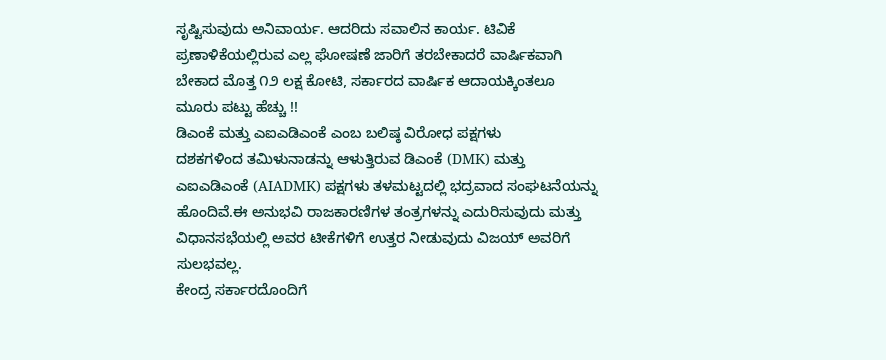ಸೃಷ್ಟಿಸುವುದು ಅನಿವಾರ್ಯ. ಆದರಿದು ಸವಾಲಿನ ಕಾರ್ಯ. ಟಿವಿಕೆ ಪ್ರಣಾಳಿಕೆಯಲ್ಲಿರುವ ಎಲ್ಲ ಘೋಷಣೆ ಜಾರಿಗೆ ತರಬೇಕಾದರೆ ವಾರ್ಷಿಕವಾಗಿ ಬೇಕಾದ ಮೊತ್ತ ೧೨ ಲಕ್ಷ ಕೋಟಿ, ಸರ್ಕಾರದ ವಾರ್ಷಿಕ ಆದಾಯಕ್ಕಿಂತಲೂ ಮೂರು ಪಟ್ಟು ಹೆಚ್ಚು !!
ಡಿಎಂಕೆ ಮತ್ತು ಎಐಎಡಿಎಂಕೆ ಎಂಬ ಬಲಿಷ್ಠ ವಿರೋಧ ಪಕ್ಷಗಳು
ದಶಕಗಳಿಂದ ತಮಿಳುನಾಡನ್ನು ಆಳುತ್ತಿರುವ ಡಿಎಂಕೆ (DMK) ಮತ್ತು ಎಐಎಡಿಎಂಕೆ (AIADMK) ಪಕ್ಷಗಳು ತಳಮಟ್ಟದಲ್ಲಿ ಭದ್ರವಾದ ಸಂಘಟನೆಯನ್ನು ಹೊಂದಿವೆ.ಈ ಅನುಭವಿ ರಾಜಕಾರಣಿಗಳ ತಂತ್ರಗಳನ್ನು ಎದುರಿಸುವುದು ಮತ್ತು ವಿಧಾನಸಭೆಯಲ್ಲಿ ಅವರ ಟೀಕೆಗಳಿಗೆ ಉತ್ತರ ನೀಡುವುದು ವಿಜಯ್ ಅವರಿಗೆ ಸುಲಭವಲ್ಲ.
ಕೇಂದ್ರ ಸರ್ಕಾರದೊಂದಿಗೆ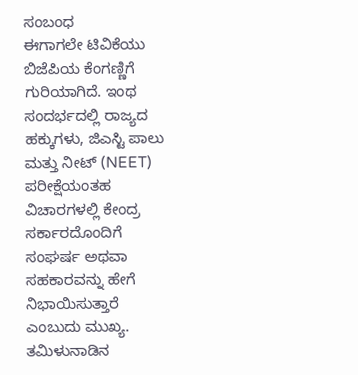ಸಂಬಂಧ
ಈಗಾಗಲೇ ಟಿವಿಕೆಯು ಬಿಜೆಪಿಯ ಕೆಂಗಣ್ಣಿಗೆ ಗುರಿಯಾಗಿದೆ. ಇಂಥ ಸಂದರ್ಭದಲ್ಲಿ ರಾಜ್ಯದ ಹಕ್ಕುಗಳು, ಜಿಎಸ್ಟಿ ಪಾಲು ಮತ್ತು ನೀಟ್ (NEET) ಪರೀಕ್ಷೆಯಂತಹ ವಿಚಾರಗಳಲ್ಲಿ ಕೇಂದ್ರ ಸರ್ಕಾರದೊಂದಿಗೆ ಸಂಘರ್ಷ ಅಥವಾ ಸಹಕಾರವನ್ನು ಹೇಗೆ ನಿಭಾಯಿಸುತ್ತಾರೆ ಎಂಬುದು ಮುಖ್ಯ. ತಮಿಳುನಾಡಿನ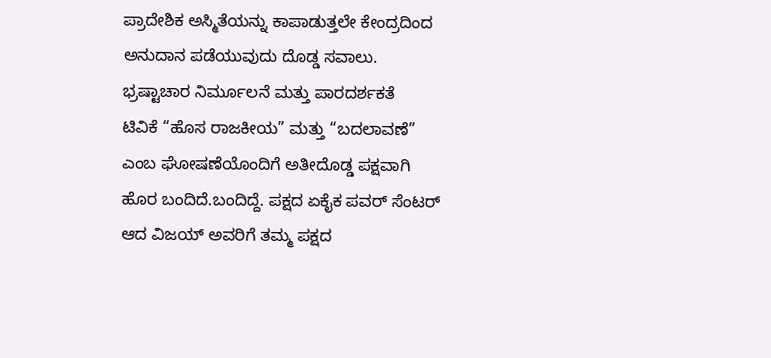ಪ್ರಾದೇಶಿಕ ಅಸ್ಮಿತೆಯನ್ನು ಕಾಪಾಡುತ್ತಲೇ ಕೇಂದ್ರದಿಂದ ಅನುದಾನ ಪಡೆಯುವುದು ದೊಡ್ಡ ಸವಾಲು.
ಭ್ರಷ್ಟಾಚಾರ ನಿರ್ಮೂಲನೆ ಮತ್ತು ಪಾರದರ್ಶಕತೆ
ಟಿವಿಕೆ “ಹೊಸ ರಾಜಕೀಯ” ಮತ್ತು “ಬದಲಾವಣೆ” ಎಂಬ ಘೋಷಣೆಯೊಂದಿಗೆ ಅತೀದೊಡ್ಡ ಪಕ್ಷವಾಗಿ ಹೊರ ಬಂದಿದೆ.ಬಂದಿದ್ದೆ. ಪಕ್ಷದ ಏಕೈಕ ಪವರ್ ಸೆಂಟರ್ ಆದ ವಿಜಯ್ ಅವರಿಗೆ ತಮ್ಮ ಪಕ್ಷದ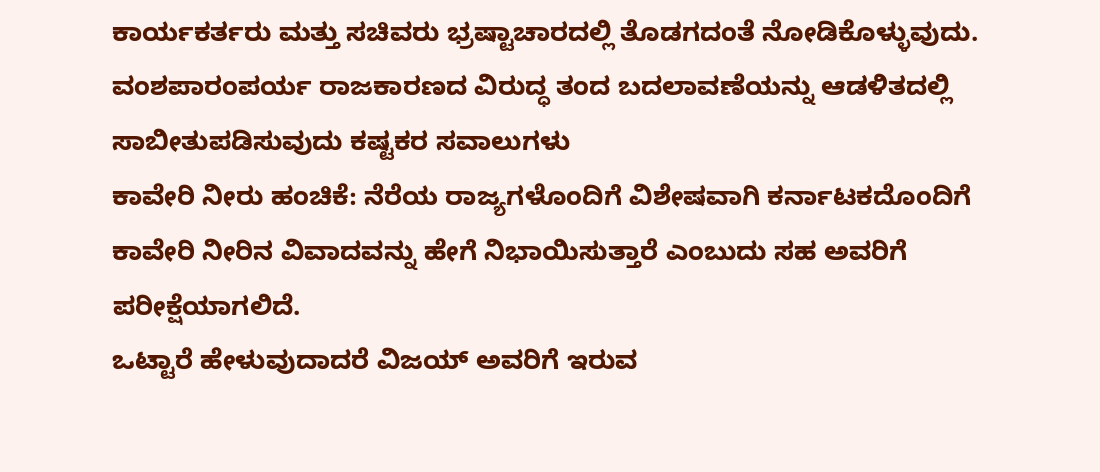ಕಾರ್ಯಕರ್ತರು ಮತ್ತು ಸಚಿವರು ಭ್ರಷ್ಟಾಚಾರದಲ್ಲಿ ತೊಡಗದಂತೆ ನೋಡಿಕೊಳ್ಳುವುದು. ವಂಶಪಾರಂಪರ್ಯ ರಾಜಕಾರಣದ ವಿರುದ್ಧ ತಂದ ಬದಲಾವಣೆಯನ್ನು ಆಡಳಿತದಲ್ಲಿ ಸಾಬೀತುಪಡಿಸುವುದು ಕಷ್ಟಕರ ಸವಾಲುಗಳು
ಕಾವೇರಿ ನೀರು ಹಂಚಿಕೆ: ನೆರೆಯ ರಾಜ್ಯಗಳೊಂದಿಗೆ ವಿಶೇಷವಾಗಿ ಕರ್ನಾಟಕದೊಂದಿಗೆ ಕಾವೇರಿ ನೀರಿನ ವಿವಾದವನ್ನು ಹೇಗೆ ನಿಭಾಯಿಸುತ್ತಾರೆ ಎಂಬುದು ಸಹ ಅವರಿಗೆ ಪರೀಕ್ಷೆಯಾಗಲಿದೆ.
ಒಟ್ಟಾರೆ ಹೇಳುವುದಾದರೆ ವಿಜಯ್ ಅವರಿಗೆ ಇರುವ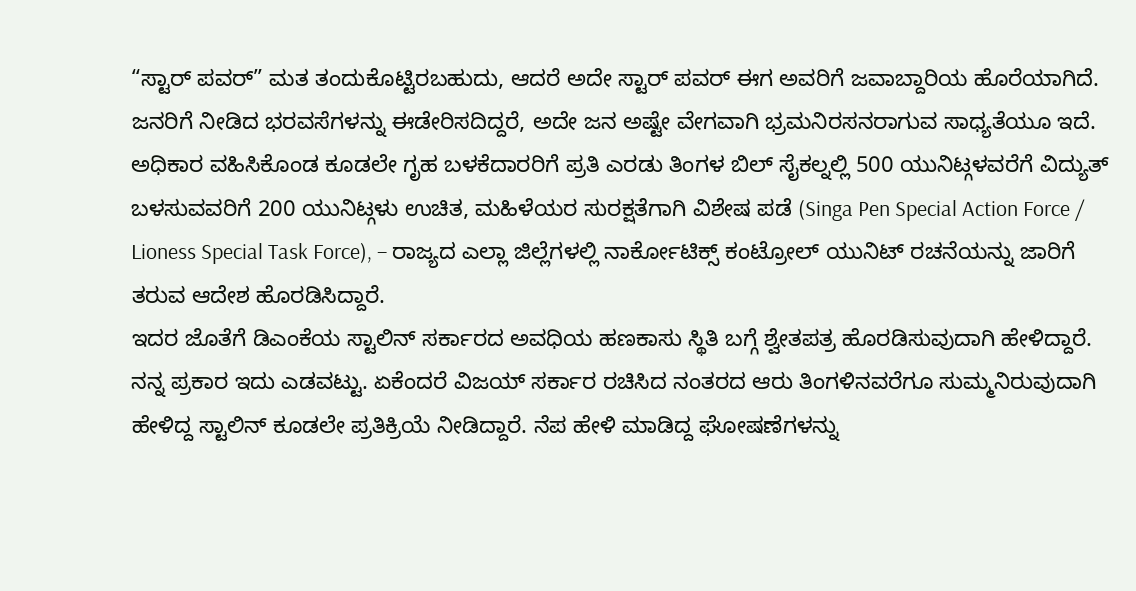“ಸ್ಟಾರ್ ಪವರ್” ಮತ ತಂದುಕೊಟ್ಟಿರಬಹುದು, ಆದರೆ ಅದೇ ಸ್ಟಾರ್ ಪವರ್ ಈಗ ಅವರಿಗೆ ಜವಾಬ್ದಾರಿಯ ಹೊರೆಯಾಗಿದೆ. ಜನರಿಗೆ ನೀಡಿದ ಭರವಸೆಗಳನ್ನು ಈಡೇರಿಸದಿದ್ದರೆ, ಅದೇ ಜನ ಅಷ್ಟೇ ವೇಗವಾಗಿ ಭ್ರಮನಿರಸನರಾಗುವ ಸಾಧ್ಯತೆಯೂ ಇದೆ.
ಅಧಿಕಾರ ವಹಿಸಿಕೊಂಡ ಕೂಡಲೇ ಗೃಹ ಬಳಕೆದಾರರಿಗೆ ಪ್ರತಿ ಎರಡು ತಿಂಗಳ ಬಿಲ್ ಸೈಕಲ್ನಲ್ಲಿ 500 ಯುನಿಟ್ಗಳವರೆಗೆ ವಿದ್ಯುತ್ ಬಳಸುವವರಿಗೆ 200 ಯುನಿಟ್ಗಳು ಉಚಿತ, ಮಹಿಳೆಯರ ಸುರಕ್ಷತೆಗಾಗಿ ವಿಶೇಷ ಪಡೆ (Singa Pen Special Action Force / Lioness Special Task Force), – ರಾಜ್ಯದ ಎಲ್ಲಾ ಜಿಲ್ಲೆಗಳಲ್ಲಿ ನಾರ್ಕೋಟಿಕ್ಸ್ ಕಂಟ್ರೋಲ್ ಯುನಿಟ್ ರಚನೆಯನ್ನು ಜಾರಿಗೆ ತರುವ ಆದೇಶ ಹೊರಡಿಸಿದ್ದಾರೆ.
ಇದರ ಜೊತೆಗೆ ಡಿಎಂಕೆಯ ಸ್ಟಾಲಿನ್ ಸರ್ಕಾರದ ಅವಧಿಯ ಹಣಕಾಸು ಸ್ಥಿತಿ ಬಗ್ಗೆ ಶ್ವೇತಪತ್ರ ಹೊರಡಿಸುವುದಾಗಿ ಹೇಳಿದ್ದಾರೆ. ನನ್ನ ಪ್ರಕಾರ ಇದು ಎಡವಟ್ಟು. ಏಕೆಂದರೆ ವಿಜಯ್ ಸರ್ಕಾರ ರಚಿಸಿದ ನಂತರದ ಆರು ತಿಂಗಳಿನವರೆಗೂ ಸುಮ್ಮನಿರುವುದಾಗಿ ಹೇಳಿದ್ದ ಸ್ಟಾಲಿನ್ ಕೂಡಲೇ ಪ್ರತಿಕ್ರಿಯೆ ನೀಡಿದ್ದಾರೆ. ನೆಪ ಹೇಳಿ ಮಾಡಿದ್ದ ಘೋಷಣೆಗಳನ್ನು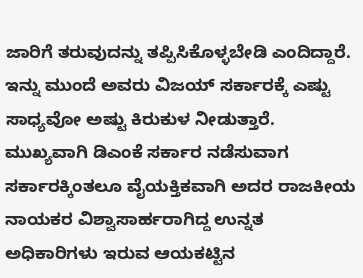ಜಾರಿಗೆ ತರುವುದನ್ನು ತಪ್ಪಿಸಿಕೊಳ್ಳಬೇಡಿ ಎಂದಿದ್ದಾರೆ. ಇನ್ನು ಮುಂದೆ ಅವರು ವಿಜಯ್ ಸರ್ಕಾರಕ್ಕೆ ಎಷ್ಟು ಸಾಧ್ಯವೋ ಅಷ್ಟು ಕಿರುಕುಳ ನೀಡುತ್ತಾರೆ.
ಮುಖ್ಯವಾಗಿ ಡಿಎಂಕೆ ಸರ್ಕಾರ ನಡೆಸುವಾಗ ಸರ್ಕಾರಕ್ಕಿಂತಲೂ ವೈಯಕ್ತಿಕವಾಗಿ ಅದರ ರಾಜಕೀಯ ನಾಯಕರ ವಿಶ್ವಾಸಾರ್ಹರಾಗಿದ್ದ ಉನ್ನತ ಅಧಿಕಾರಿಗಳು ಇರುವ ಆಯಕಟ್ಟಿನ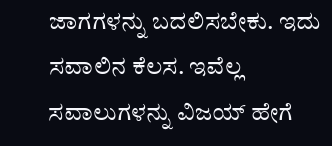ಜಾಗಗಳನ್ನು ಬದಲಿಸಬೇಕು. ಇದು ಸವಾಲಿನ ಕೆಲಸ. ಇವೆಲ್ಲ ಸವಾಲುಗಳನ್ನು ವಿಜಯ್ ಹೇಗೆ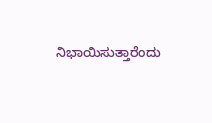ನಿಭಾಯಿಸುತ್ತಾರೆಂದು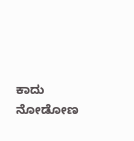ಕಾದು ನೋಡೋಣ